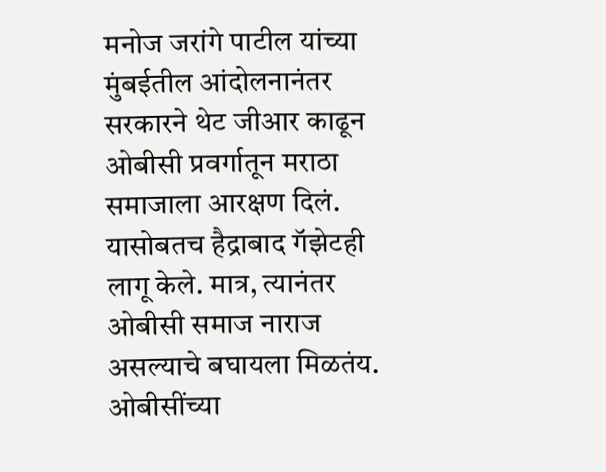मनोज जरांगे पाटील यांच्या मुंबईतील आंदोलनानंतर सरकारने थेट जीआर काढून ओबीसी प्रवर्गातून मराठा समाजाला आरक्षण दिलं. यासोबतच हैद्राबाद गॅझेटही लागू केले. मात्र, त्यानंतर ओबीसी समाज नाराज असल्याचे बघायला मिळतंय. ओबीसींच्या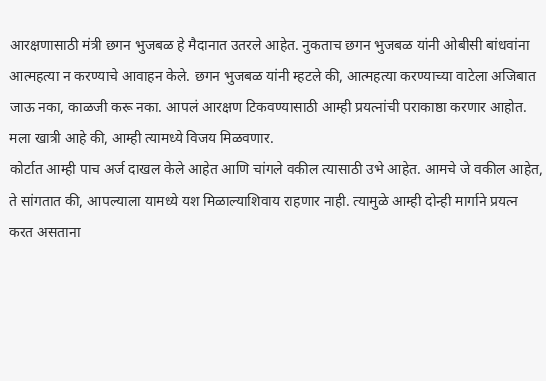आरक्षणासाठी मंत्री छगन भुजबळ हे मैदानात उतरले आहेत. नुकताच छगन भुजबळ यांनी ओबीसी बांधवांना आत्महत्या न करण्याचे आवाहन केले. छगन भुजबळ यांनी म्हटले की, आत्महत्या करण्याच्या वाटेला अजिबात जाऊ नका, काळजी करू नका. आपलं आरक्षण टिकवण्यासाठी आम्ही प्रयत्नांची पराकाष्ठा करणार आहोत. मला खात्री आहे की, आम्ही त्यामध्ये विजय मिळवणार.
कोर्टात आम्ही पाच अर्ज दाखल केले आहेत आणि चांगले वकील त्यासाठी उभे आहेत. आमचे जे वकील आहेत, ते सांगतात की, आपल्याला यामध्ये यश मिळाल्याशिवाय राहणार नाही. त्यामुळे आम्ही दोन्ही मार्गाने प्रयत्न करत असताना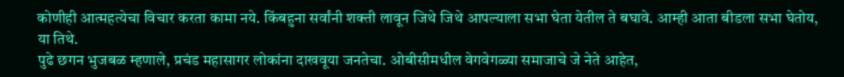कोणीही आत्महत्येचा विचार करता कामा नये. किंबहुना सर्वांनी शक्ती लावून जिथे जिथे आपल्याला सभा घेता येतील ते बघावे. आम्ही आता बीडला सभा घेतोय, या तिथे.
पुढे छगन भुजबळ म्हणाले, प्रचंड महासागर लोकांना दाखवूया जनतेचा. ओबीसीमधील वेगवेगळ्या समाजाचे जे नेते आहेत,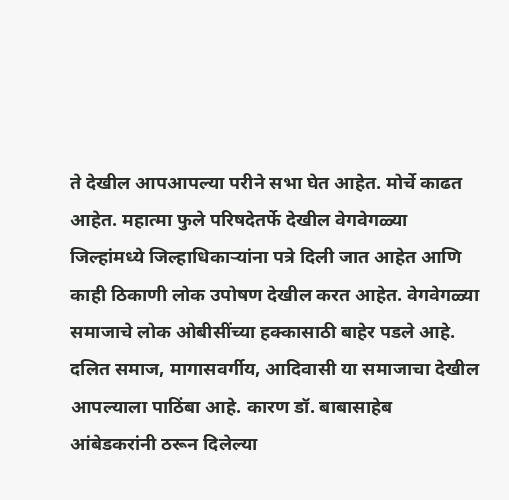ते देखील आपआपल्या परीने सभा घेत आहेत. मोर्चे काढत आहेत. महात्मा फुले परिषदेतर्फे देखील वेगवेगळ्या जिल्हांमध्ये जिल्हाधिकाऱ्यांना पत्रे दिली जात आहेत आणि काही ठिकाणी लोक उपोषण देखील करत आहेत. वेगवेगळ्या समाजाचे लोक ओबीसींच्या हक्कासाठी बाहेर पडले आहे.
दलित समाज, मागासवर्गीय, आदिवासी या समाजाचा देखील आपल्याला पाठिंबा आहे. कारण डॉ. बाबासाहेब आंबेडकरांनी ठरून दिलेल्या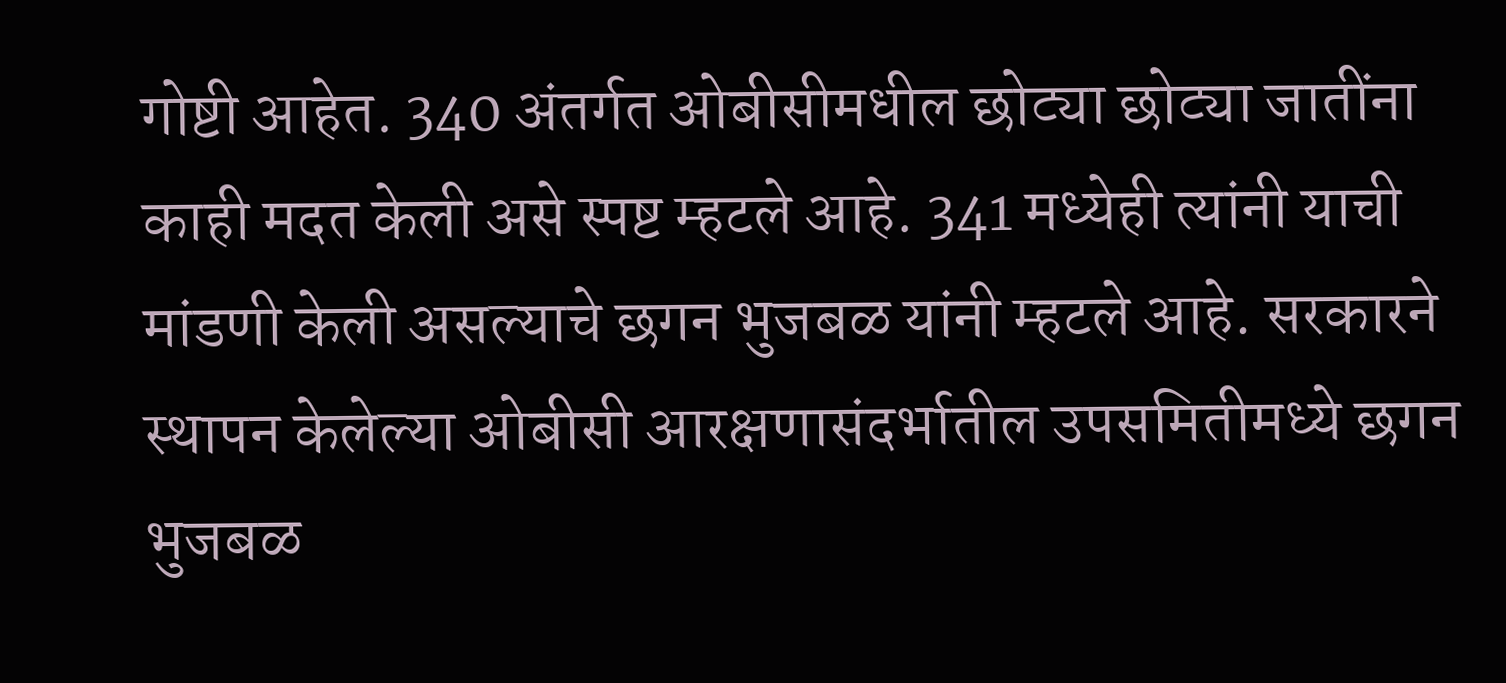गोष्टी आहेत. 340 अंतर्गत ओबीसीमधील छोट्या छोट्या जातींना काही मदत केली असे स्पष्ट म्हटले आहे. 341 मध्येही त्यांनी याची मांडणी केली असल्याचे छगन भुजबळ यांनी म्हटले आहे. सरकारने स्थापन केलेल्या ओबीसी आरक्षणासंदर्भातील उपसमितीमध्ये छगन भुजबळ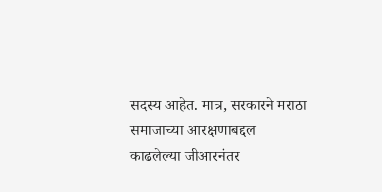सदस्य आहेत. मात्र, सरकारने मराठा समाजाच्या आरक्षणाबद्दल काढलेल्या जीआरनंतर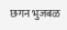छगन भुजबळ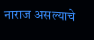नाराज असल्याचे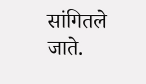सांगितले जाते.